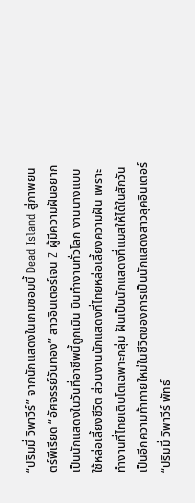“ปริมมี่ วิพาวีร์” จากนักแสดงในเกมซอมบี้ Dead Island สู่ภาพยนตร์พีเรียด “อัศจรรย์วันทอง” สาวอินเตอร์เจน Z ผู้มีความฝันอยากเป็นนักแสดงในวันที่อาชีพนี้ถูกเมิน บินทำงานทั่วโลก งานนางแบบใช้หล่อเลี้ยงชีวิต ส่วนงานนักแสดงที่ไทยหล่อเลี้ยงความฝัน เพราะทำงานที่ไทยเติบโตเฉพาะกลุ่ม ฝันเป็นนักแสดงที่แมสให้ได้ในสักวัน
เป็นอีกความท้าทายใหม่ในชีวิตของการเป็นนักแสดงสาวลุคอินเตอร์ “ปริมมี่ วิพาวีร์ พัทธ์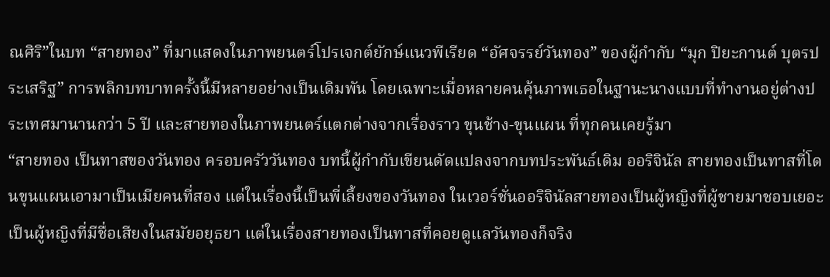ณศิริ”ในบท “สายทอง” ที่มาแสดงในภาพยนตร์โปรเจกต์ยักษ์แนวพีเรียด “อัศจรรย์วันทอง” ของผู้กำกับ “มุก ปิยะกานต์ บุตรประเสริฐ” การพลิกบทบาทครั้งนี้มีหลายอย่างเป็นเดิมพัน โดยเฉพาะเมื่อหลายคนคุ้นภาพเธอในฐานะนางแบบที่ทำงานอยู่ต่างประเทศมานานกว่า 5 ปี และสายทองในภาพยนตร์แตกต่างจากเรื่องราว ขุนช้าง-ขุนแผน ที่ทุกคนเคยรู้มา
“สายทอง เป็นทาสของวันทอง ครอบครัววันทอง บทนี้ผู้กำกับเขียนดัดแปลงจากบทประพันธ์เดิม ออริจินัล สายทองเป็นทาสที่โดนขุนแผนเอามาเป็นเมียคนที่สอง แต่ในเรื่องนี้เป็นพี่เลี้ยงของวันทอง ในเวอร์ชั่นออริจินัลสายทองเป็นผู้หญิงที่ผู้ชายมาชอบเยอะ เป็นผู้หญิงที่มีชื่อเสียงในสมัยอยุธยา แต่ในเรื่องสายทองเป็นทาสที่คอยดูแลวันทองก็จริง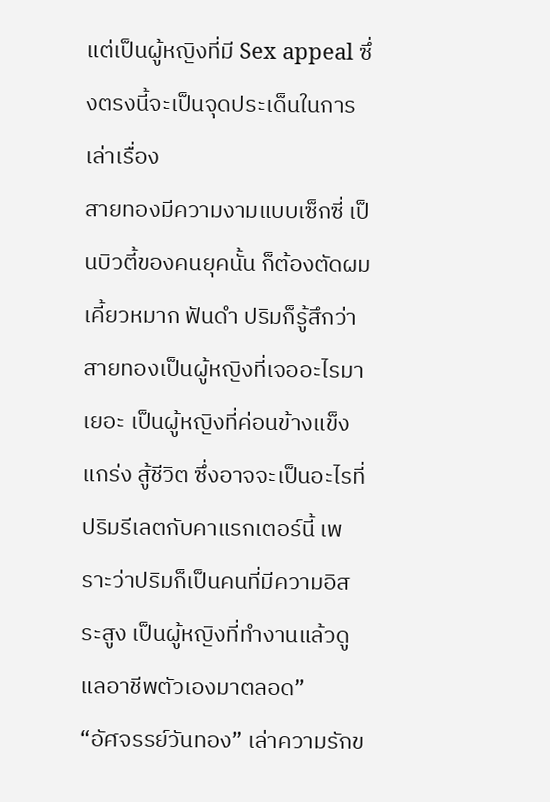แต่เป็นผู้หญิงที่มี Sex appeal ซึ่งตรงนี้จะเป็นจุดประเด็นในการเล่าเรื่อง
สายทองมีความงามแบบเซ็กซี่ เป็นบิวตี้ของคนยุคนั้น ก็ต้องตัดผม เคี้ยวหมาก ฟันดำ ปริมก็รู้สึกว่าสายทองเป็นผู้หญิงที่เจออะไรมาเยอะ เป็นผู้หญิงที่ค่อนข้างแข็งแกร่ง สู้ชีวิต ซึ่งอาจจะเป็นอะไรที่ปริมรีเลตกับคาแรกเตอร์นี้ เพราะว่าปริมก็เป็นคนที่มีความอิสระสูง เป็นผู้หญิงที่ทำงานแล้วดูแลอาชีพตัวเองมาตลอด”
“อัศจรรย์วันทอง” เล่าความรักข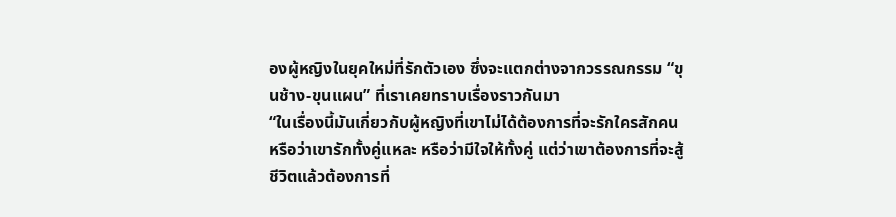องผู้หญิงในยุคใหม่ที่รักตัวเอง ซึ่งจะแตกต่างจากวรรณกรรม “ขุนช้าง-ขุนแผน” ที่เราเคยทราบเรื่องราวกันมา
“ในเรื่องนี้มันเกี่ยวกับผู้หญิงที่เขาไม่ได้ต้องการที่จะรักใครสักคนหรือว่าเขารักทั้งคู่แหละ หรือว่ามีใจให้ทั้งคู่ แต่ว่าเขาต้องการที่จะสู้ชีวิตแล้วต้องการที่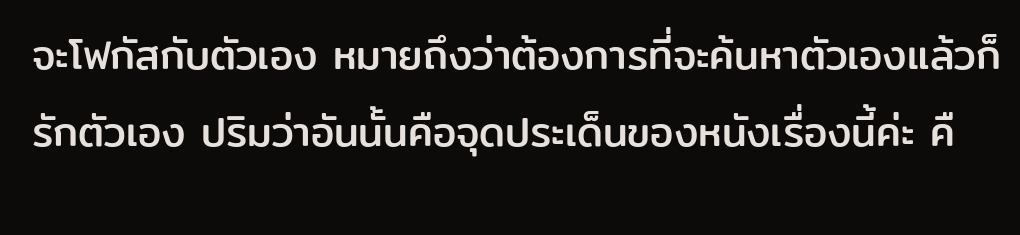จะโฟกัสกับตัวเอง หมายถึงว่าต้องการที่จะค้นหาตัวเองแล้วก็รักตัวเอง ปริมว่าอันนั้นคือจุดประเด็นของหนังเรื่องนี้ค่ะ คื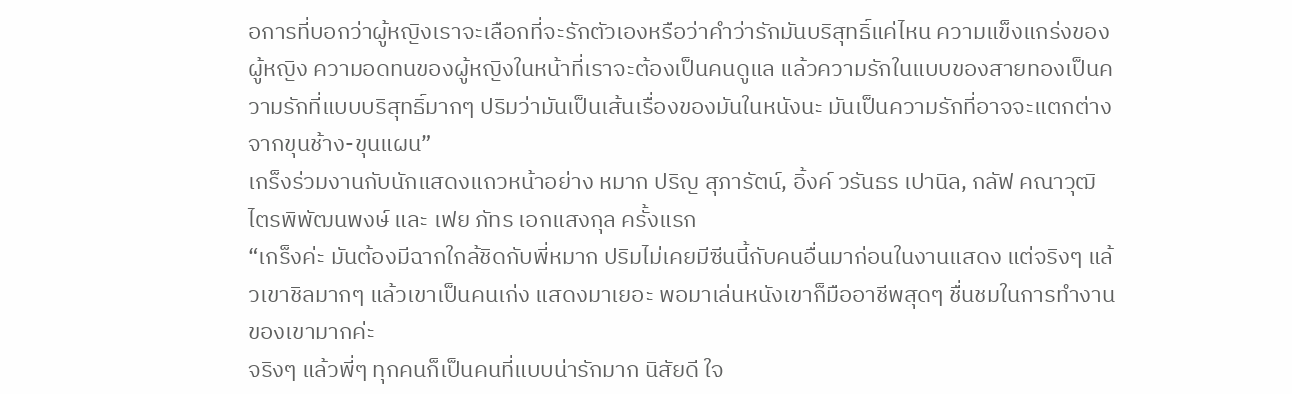อการที่บอกว่าผู้หญิงเราจะเลือกที่จะรักตัวเองหรือว่าคำว่ารักมันบริสุทธิ์แค่ไหน ความแข็งแกร่งของผู้หญิง ความอดทนของผู้หญิงในหน้าที่เราจะต้องเป็นคนดูแล แล้วความรักในแบบของสายทองเป็นความรักที่แบบบริสุทธิ์มากๆ ปริมว่ามันเป็นเส้นเรื่องของมันในหนังนะ มันเป็นความรักที่อาจจะแตกต่างจากขุนช้าง-ขุนแผน”
เกร็งร่วมงานกับนักแสดงแถวหน้าอย่าง หมาก ปริญ สุภารัตน์, อิ้งค์ วรันธร เปานิล, กลัฟ คณาวุฒิ ไตรพิพัฒนพงษ์ และ เฟย ภัทร เอกแสงกุล ครั้งแรก
“เกร็งค่ะ มันต้องมีฉากใกล้ชิดกับพี่หมาก ปริมไม่เคยมีซีนนี้กับคนอื่นมาก่อนในงานแสดง แต่จริงๆ แล้วเขาชิลมากๆ แล้วเขาเป็นคนเก่ง แสดงมาเยอะ พอมาเล่นหนังเขาก็มืออาชีพสุดๆ ชื่นชมในการทำงานของเขามากค่ะ
จริงๆ แล้วพี่ๆ ทุกคนก็เป็นคนที่แบบน่ารักมาก นิสัยดี ใจ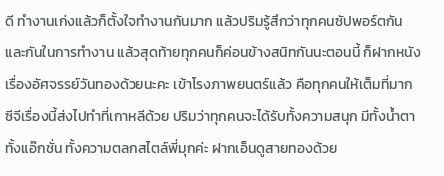ดี ทำงานเก่งแล้วก็ตั้งใจทำงานกันมาก แล้วปริมรู้สึกว่าทุกคนซัปพอร์ตกันและกันในการทำงาน แล้วสุดท้ายทุกคนก็ค่อนข้างสนิทกันนะตอนนี้ ก็ฝากหนังเรื่องอัศจรรย์วันทองด้วยนะคะ เข้าโรงภาพยนตร์แล้ว คือทุกคนให้เต็มที่มาก ซีจีเรื่องนี้ส่งไปทำที่เกาหลีด้วย ปริมว่าทุกคนจะได้รับทั้งความสนุก มีทั้งน้ำตา ทั้งแอ๊กชั่น ทั้งความตลกสไตล์พี่มุกค่ะ ฝากเอ็นดูสายทองด้วย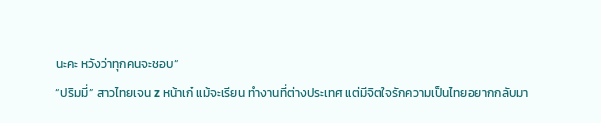นะคะ หวังว่าทุกคนจะชอบ“
“ปริมมี่” สาวไทยเจน z หน้าเก๋ แม้จะเรียน ทำงานที่ต่างประเทศ แต่มีจิตใจรักความเป็นไทยอยากกลับมา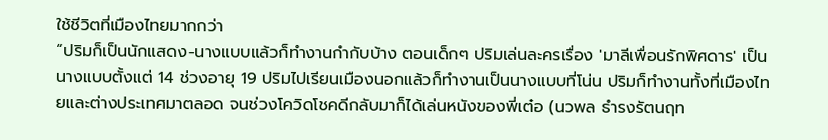ใช้ชีวิตที่เมืองไทยมากกว่า
“ปริมก็เป็นนักแสดง-นางแบบแล้วก็ทำงานกำกับบ้าง ตอนเด็กๆ ปริมเล่นละครเรื่อง 'มาลีเพื่อนรักพิศดาร' เป็นนางแบบตั้งแต่ 14 ช่วงอายุ 19 ปริมไปเรียนเมืองนอกแล้วก็ทำงานเป็นนางแบบที่โน่น ปริมก็ทำงานทั้งที่เมืองไทยและต่างประเทศมาตลอด จนช่วงโควิดโชคดีกลับมาก็ได้เล่นหนังของพี่เต๋อ (นวพล ธำรงรัตนฤท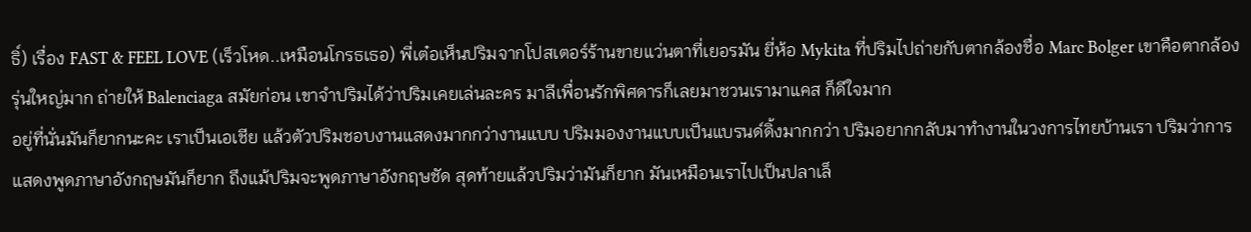ธิ์) เรื่อง FAST & FEEL LOVE (เร็วโหด..เหมือนโกรธเธอ) พี่เต๋อเห็นปริมจากโปสเตอร์ร้านขายแว่นตาที่เยอรมัน ยี่ห้อ Mykita ที่ปริมไปถ่ายกับตากล้องชื่อ Marc Bolger เขาคือตากล้องรุ่นใหญ่มาก ถ่ายให้ Balenciaga สมัยก่อน เขาจำปริมได้ว่าปริมเคยเล่นละคร มาลีเพื่อนรักพิศดารก็เลยมาชวนเรามาแคส ก็ดีใจมาก
อยู่ที่นั่นมันก็ยากนะคะ เราเป็นเอเชีย แล้วตัวปริมชอบงานแสดงมากกว่างานแบบ ปริมมองงานแบบเป็นแบรนด์ดิ้งมากกว่า ปริมอยากกลับมาทำงานในวงการไทยบ้านเรา ปริมว่าการแสดงพูดภาษาอังกฤษมันก็ยาก ถึงแม้ปริมจะพูดภาษาอังกฤษชัด สุดท้ายแล้วปริมว่ามันก็ยาก มันเหมือนเราไปเป็นปลาเล็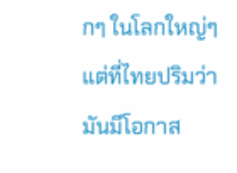กๆ ในโลกใหญ่ๆ แต่ที่ไทยปริมว่ามันมีโอกาส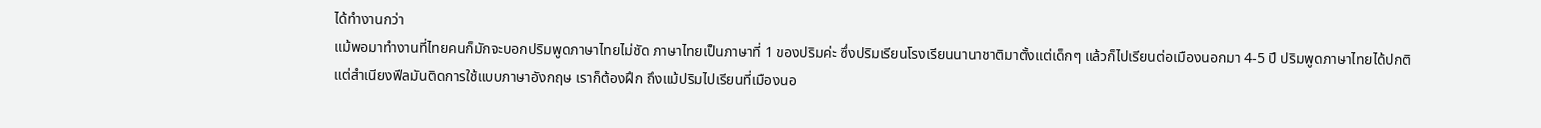ได้ทำงานกว่า
แม้พอมาทำงานที่ไทยคนก็มักจะบอกปริมพูดภาษาไทยไม่ชัด ภาษาไทยเป็นภาษาที่ 1 ของปริมค่ะ ซึ่งปริมเรียนโรงเรียนนานาชาติมาตั้งแต่เด็กๆ แล้วก็ไปเรียนต่อเมืองนอกมา 4-5 ปี ปริมพูดภาษาไทยได้ปกติ แต่สำเนียงฟีลมันติดการใช้แบบภาษาอังกฤษ เราก็ต้องฝึก ถึงแม้ปริมไปเรียนที่เมืองนอ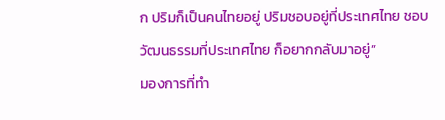ก ปริมก็เป็นคนไทยอยู่ ปริมชอบอยู่ที่ประเทศไทย ชอบวัฒนธรรมที่ประเทศไทย ก็อยากกลับมาอยู่”
มองการที่ทำ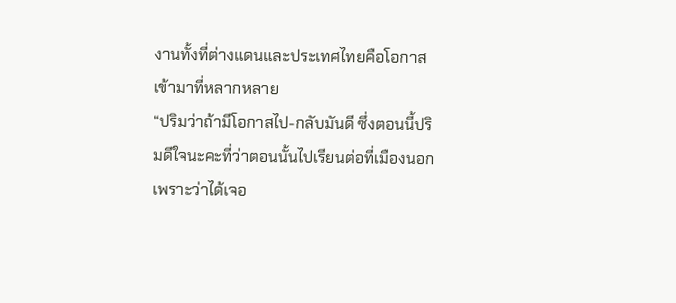งานทั้งที่ต่างแดนและประเทศไทยคือโอกาสเข้ามาที่หลากหลาย
“ปริมว่าถ้ามีโอกาสไป-กลับมันดี ซึ่งตอนนี้ปริมดีใจนะคะที่ว่าตอนนั้นไปเรียนต่อที่เมืองนอกเพราะว่าได้เจอ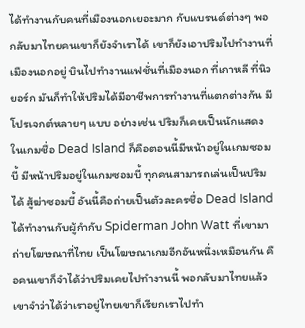ได้ทำงานกับคนที่เมืองนอกเยอะมาก กับแบรนด์ต่างๆ พอกลับมาไทยคนเขาก็ยังจำเราได้ เขาก็ยังเอาปริมไปทำงานที่เมืองนอกอยู่ บินไปทำงานแฟชั่นที่เมืองนอก ที่เกาหลี ที่นิวยอร์ก มันก็ทำให้ปริมได้มีอาชีพการทำงานที่แตกต่างกัน มีโปรเจกต์หลายๆ แบบ อย่างเช่น ปริมก็เคยเป็นนักแสดงในเกมชื่อ Dead Island ก็คือตอนนี้มีหน้าอยู่ในเกมซอมบี้ มีหน้าปริมอยู่ในเกมซอมบี้ ทุกคนสามารถเล่นเป็นปริมได้ สู้ฆ่าซอมบี้ อันนี้คือถ่ายเป็นตัวละครชื่อ Dead Island ได้ทำงานกับผู้กำกับ Spiderman John Watt ที่เขามาถ่ายโฆษณาที่ไทย เป็นโฆษณาเกมอีกอันหนึ่งเหมือนกัน คือคนเขาก็จำได้ว่าปริมเคยไปทำงานนี้ พอกลับมาไทยแล้วเขาจำว่าได้ว่าเราอยู่ไทยเขาก็เรียกเราไปทำ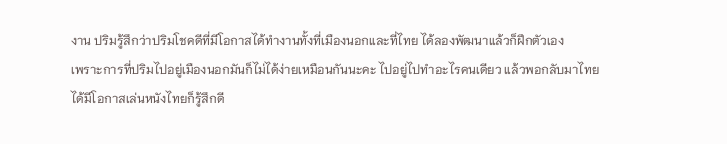งาน ปริมรู้สึกว่าปริมโชคดีที่มีโอกาสได้ทำงานทั้งที่เมืองนอกและที่ไทย ได้ลองพัฒนาแล้วก็ฝึกตัวเอง
เพราะการที่ปริมไปอยู่เมืองนอกมันก็ไม่ได้ง่ายเหมือนกันนะคะ ไปอยู่ไปทำอะไรคนเดียว แล้วพอกลับมาไทยได้มีโอกาสเล่นหนังไทยก็รู้สึกดี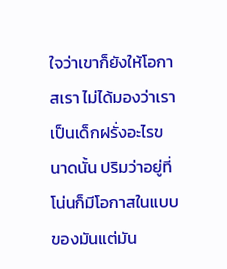ใจว่าเขาก็ยังให้โอกาสเรา ไม่ได้มองว่าเราเป็นเด็กฝรั่งอะไรขนาดนั้น ปริมว่าอยู่ที่โน่นก็มีโอกาสในแบบของมันแต่มัน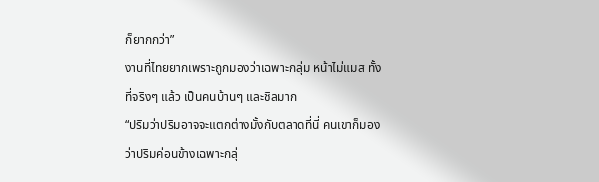ก็ยากกว่า”
งานที่ไทยยากเพราะถูกมองว่าเฉพาะกลุ่ม หน้าไม่แมส ทั้งที่จริงๆ แล้ว เป็นคนบ้านๆ และชิลมาก
“ปริมว่าปริมอาจจะแตกต่างมั้งกับตลาดที่นี่ คนเขาก็มองว่าปริมค่อนข้างเฉพาะกลุ่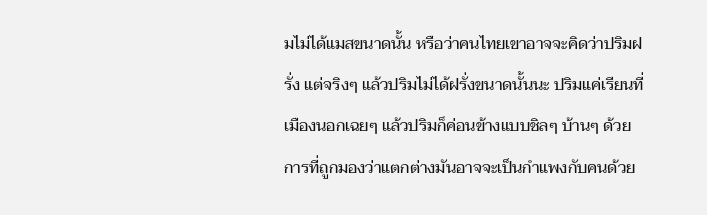มไม่ได้แมสขนาดนั้น หรือว่าคนไทยเขาอาจจะคิดว่าปริมฝรั่ง แต่จริงๆ แล้วปริมไม่ได้ฝรั่งขนาดนั้นนะ ปริมแค่เรียนที่เมืองนอกเฉยๆ แล้วปริมก็ค่อนข้างแบบชิลๆ บ้านๆ ด้วย การที่ถูกมองว่าแตกต่างมันอาจจะเป็นกำแพงกับคนด้วย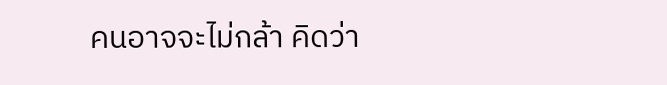คนอาจจะไม่กล้า คิดว่า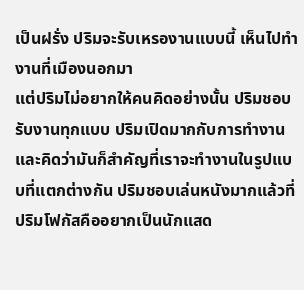เป็นฝรั่ง ปริมจะรับเหรองานแบบนี้ เห็นไปทำงานที่เมืองนอกมา
แต่ปริมไม่อยากให้คนคิดอย่างนั้น ปริมชอบรับงานทุกแบบ ปริมเปิดมากกับการทำงานและคิดว่ามันก็สำคัญที่เราจะทำงานในรูปแบบที่แตกต่างกัน ปริมชอบเล่นหนังมากแล้วที่ปริมโฟกัสคืออยากเป็นนักแสด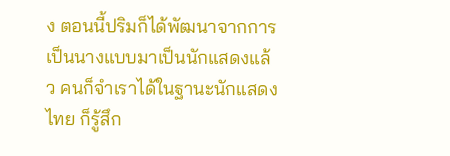ง ตอนนี้ปริมก็ได้พัฒนาจากการเป็นนางแบบมาเป็นนักแสดงแล้ว คนก็จำเราได้ในฐานะนักแสดงไทย ก็รู้สึก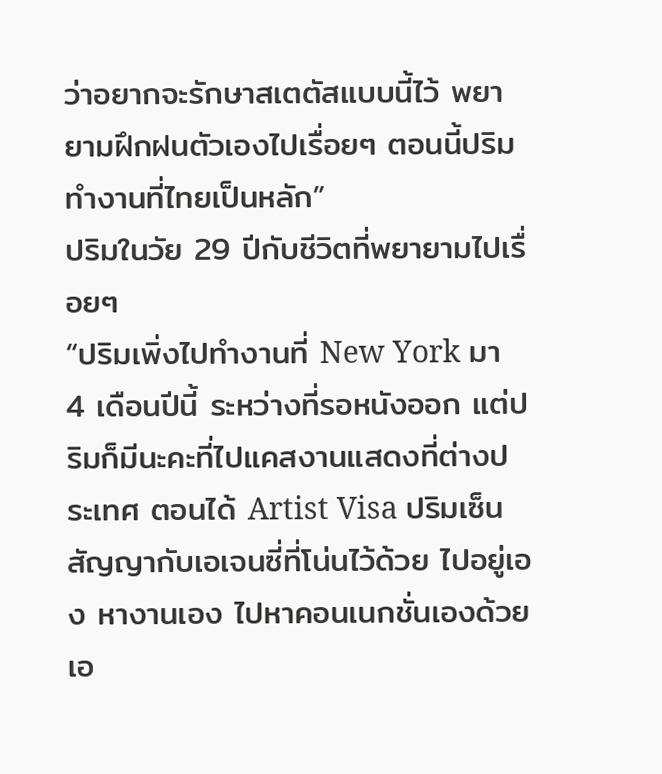ว่าอยากจะรักษาสเตตัสแบบนี้ไว้ พยายามฝึกฝนตัวเองไปเรื่อยๆ ตอนนี้ปริมทำงานที่ไทยเป็นหลัก”
ปริมในวัย 29 ปีกับชีวิตที่พยายามไปเรื่อยๆ
“ปริมเพิ่งไปทำงานที่ New York มา 4 เดือนปีนี้ ระหว่างที่รอหนังออก แต่ปริมก็มีนะคะที่ไปแคสงานแสดงที่ต่างประเทศ ตอนได้ Artist Visa ปริมเซ็นสัญญากับเอเจนซี่ที่โน่นไว้ด้วย ไปอยู่เอง หางานเอง ไปหาคอนเนกชั่นเองด้วย เอ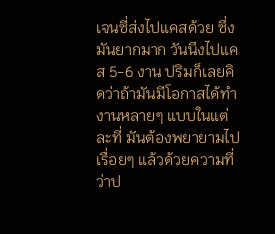เจนซี่ส่งไปแคสด้วย ซึ่งมันยากมาก วันนึงไปแคส 5-6 งาน ปริมก็เลยคิดว่าถ้ามันมีโอกาสได้ทำงานหลายๆ แบบในแต่ละที่ มันต้องพยายามไปเรื่อยๆ แล้วด้วยความที่ว่าป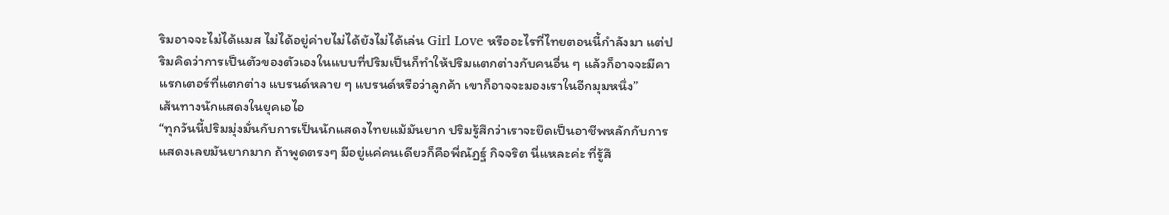ริมอาจจะไม่ได้แมส ไม่ได้อยู่ค่ายไม่ได้ยังไม่ได้เล่น Girl Love หรืออะไรที่ไทยตอนนี้กำลังมา แต่ปริมคิดว่าการเป็นตัวของตัวเองในแบบที่ปริมเป็นก็ทำให้ปริมแตกต่างกับคนอื่น ๆ แล้วก็อาจจะมีคาแรกเตอร์ที่แตกต่าง แบรนด์หลาย ๆ แบรนด์หรือว่าลูกค้า เขาก็อาจจะมองเราในอีกมุมหนึ่ง”
เส้นทางนักแสดงในยุคเอไอ
“ทุกวันนี้ปริมมุ่งมั่นกับการเป็นนักแสดงไทยแม้มันยาก ปริมรู้สึกว่าเราจะยึดเป็นอาชีพหลักกับการแสดงเลยมันยากมาก ถ้าพูดตรงๆ มีอยู่แค่คนเดียวก็คือพี่ณัฏฐ์ กิจจริต นี่แหละค่ะ ที่รู้สึ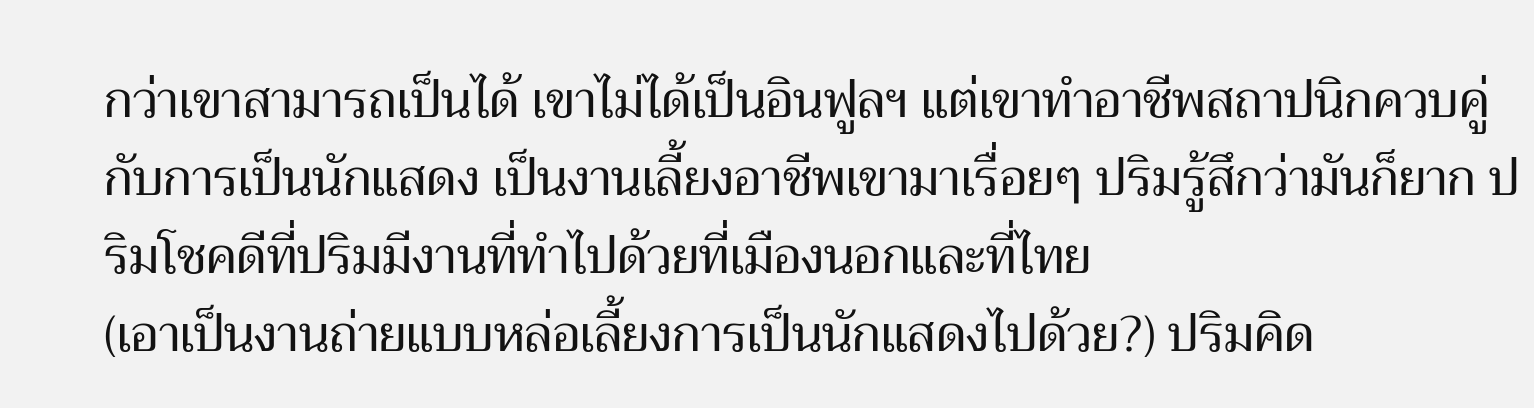กว่าเขาสามารถเป็นได้ เขาไม่ได้เป็นอินฟูลฯ แต่เขาทำอาชีพสถาปนิกควบคู่กับการเป็นนักแสดง เป็นงานเลี้ยงอาชีพเขามาเรื่อยๆ ปริมรู้สึกว่ามันก็ยาก ปริมโชคดีที่ปริมมีงานที่ทำไปด้วยที่เมืองนอกและที่ไทย
(เอาเป็นงานถ่ายแบบหล่อเลี้ยงการเป็นนักแสดงไปด้วย?) ปริมคิด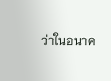ว่าในอนาค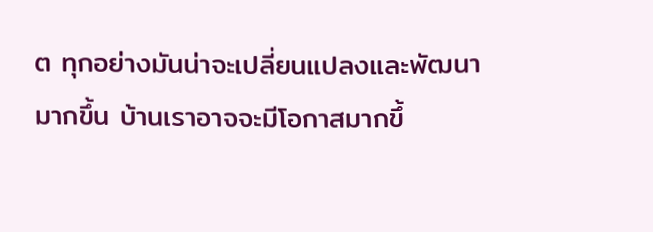ต ทุกอย่างมันน่าจะเปลี่ยนแปลงและพัฒนามากขึ้น บ้านเราอาจจะมีโอกาสมากขึ้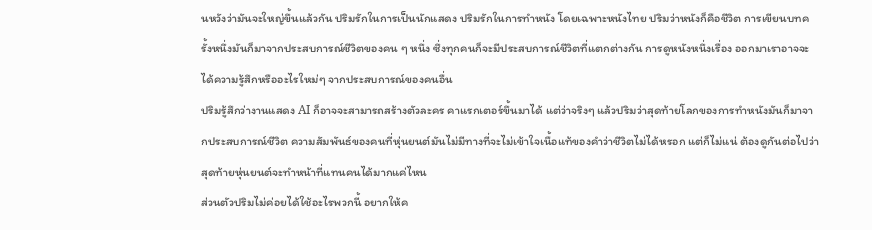นหวังว่ามันจะใหญ่ขึ้นแล้วกัน ปริมรักในการเป็นนักแสดง ปริมรักในการทำหนัง โดยเฉพาะหนังไทย ปริมว่าหนังก็คือชีวิต การเขียนบทครั้งหนึ่งมันก็มาจากประสบการณ์ชีวิตของคน ๆ หนึ่ง ซึ่งทุกคนก็จะมีประสบการณ์ชีวิตที่แตกต่างกัน การดูหนังหนึ่งเรื่อง ออกมาเราอาจจะได้ความรู้สึกหรืออะไรใหม่ๆ จากประสบการณ์ของคนอื่น
ปริมรู้สึกว่างานแสดง AI ก็อาจจะสามารถสร้างตัวละคร คาแรกเตอร์ขึ้นมาได้ แต่ว่าจริงๆ แล้วปริมว่าสุดท้ายโลกของการทำหนังมันก็มาจากประสบการณ์ชีวิต ความสัมพันธ์ของคนที่หุ่นยนต์มันไม่มีทางที่จะไม่เข้าใจเนื้อแท้ของคำว่าชีวิตไม่ได้หรอก แต่ก็ไม่แน่ ต้องดูกันต่อไปว่าสุดท้ายหุ่นยนต์จะทำหน้าที่แทนคนได้มากแค่ไหน
ส่วนตัวปริมไม่ค่อยได้ใช้อะไรพวกนี้ อยากให้ค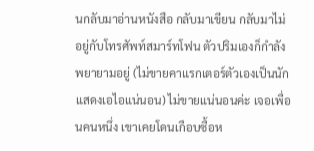นกลับมาอ่านหนังสือ กลับมาเขียน กลับมาไม่อยู่กับโทรศัพท์สมาร์ทโฟน ตัวปริมเองก็กำลังพยายามอยู่ (ไม่ขายคาแรกเตอร์ตัวเองเป็นนักแสดงเอไอแน่นอน) ไม่ขายแน่นอนค่ะ เจอเพื่อนคนหนึ่ง เขาเคยโดนเกือบซื้อห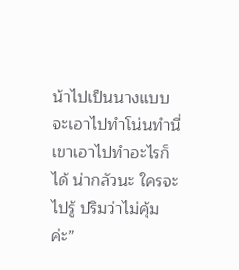น้าไปเป็นนางแบบจะเอาไปทำโน่นทำนี่ เขาเอาไปทำอะไรก็ได้ น่ากลัวนะ ใครจะไปรู้ ปริมว่าไม่คุ้มค่ะ”